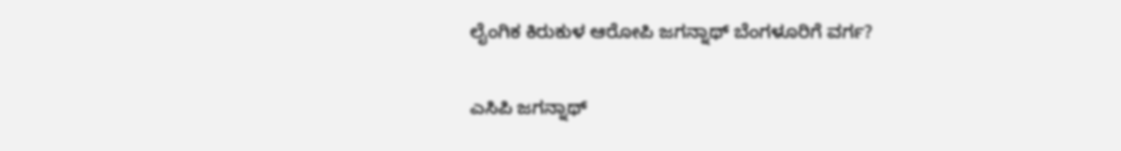ಲೈಂಗಿಕ ಕಿರುಕುಳ ಆರೋಪಿ ಜಗನ್ನಾಥ್ ಬೆಂಗಳೂರಿಗೆ ವರ್ಗ?

ಎಸಿಪಿ ಜಗನ್ನಾಥ್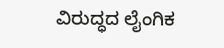ವಿರುದ್ಧದ ಲೈಂಗಿಕ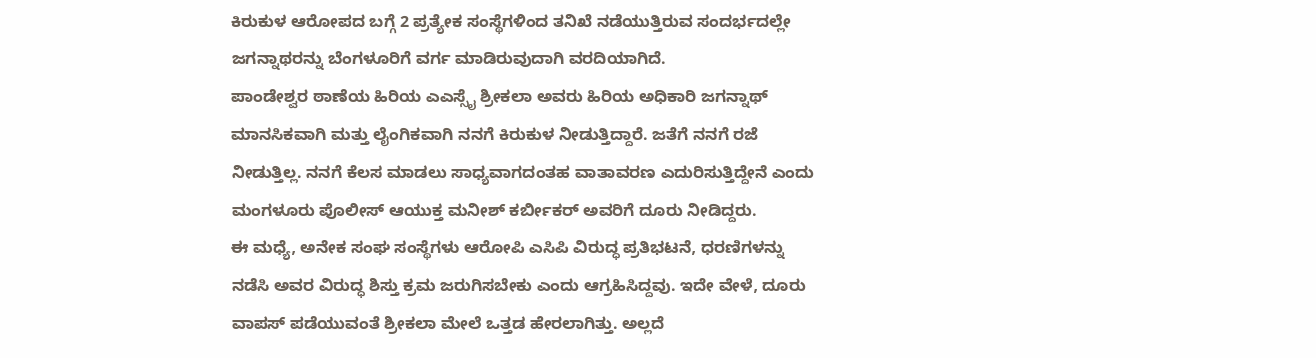ಕಿರುಕುಳ ಆರೋಪದ ಬಗ್ಗೆ 2 ಪ್ರತ್ಯೇಕ ಸಂಸ್ಥೆಗಳಿಂದ ತನಿಖೆ ನಡೆಯುತ್ತಿರುವ ಸಂದರ್ಭದಲ್ಲೇ ಜಗನ್ನಾಥರನ್ನು ಬೆಂಗಳೂರಿಗೆ ವರ್ಗ ಮಾಡಿರುವುದಾಗಿ ವರದಿಯಾಗಿದೆ.
ಪಾಂಡೇಶ್ವರ ಠಾಣೆಯ ಹಿರಿಯ ಎಎಸ್ಸೈ ಶ್ರೀಕಲಾ ಅವರು ಹಿರಿಯ ಅಧಿಕಾರಿ ಜಗನ್ನಾಥ್ ಮಾನಸಿಕವಾಗಿ ಮತ್ತು ಲೈಂಗಿಕವಾಗಿ ನನಗೆ ಕಿರುಕುಳ ನೀಡುತ್ತಿದ್ದಾರೆ. ಜತೆಗೆ ನನಗೆ ರಜೆ ನೀಡುತ್ತಿಲ್ಲ. ನನಗೆ ಕೆಲಸ ಮಾಡಲು ಸಾಧ್ಯವಾಗದಂತಹ ವಾತಾವರಣ ಎದುರಿಸುತ್ತಿದ್ದೇನೆ ಎಂದು ಮಂಗಳೂರು ಪೊಲೀಸ್ ಆಯುಕ್ತ ಮನೀಶ್ ಕರ್ಬೀಕರ್ ಅವರಿಗೆ ದೂರು ನೀಡಿದ್ದರು.
ಈ ಮಧ್ಯೆ, ಅನೇಕ ಸಂಘ ಸಂಸ್ಥೆಗಳು ಆರೋಪಿ ಎಸಿಪಿ ವಿರುದ್ಧ ಪ್ರತಿಭಟನೆ, ಧರಣಿಗಳನ್ನು ನಡೆಸಿ ಅವರ ವಿರುದ್ಧ ಶಿಸ್ತು ಕ್ರಮ ಜರುಗಿಸಬೇಕು ಎಂದು ಆಗ್ರಹಿಸಿದ್ದವು. ಇದೇ ವೇಳೆ, ದೂರು ವಾಪಸ್ ಪಡೆಯುವಂತೆ ಶ್ರೀಕಲಾ ಮೇಲೆ ಒತ್ತಡ ಹೇರಲಾಗಿತ್ತು. ಅಲ್ಲದೆ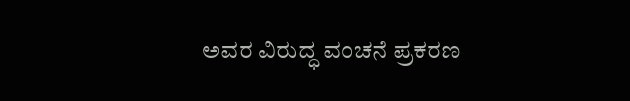ಅವರ ವಿರುದ್ಧ ವಂಚನೆ ಪ್ರಕರಣ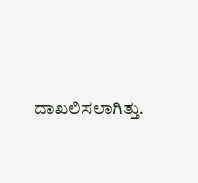ದಾಖಲಿಸಲಾಗಿತ್ತು.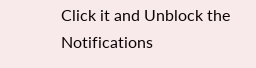Click it and Unblock the Notifications